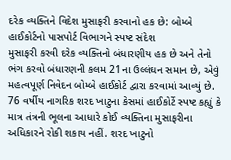દરેક વ્યક્તિને વિદેશ મુસાફરી કરવાનો હક છે: બોમ્બે હાઈકોર્ટનો પાસપોર્ટ વિભાગને સ્પષ્ટ સંદેશ
મુસાફરી કરવી દરેક વ્યક્તિનો બંધારણીય હક છે અને તેનો ભંગ કરવો બંધારણની કલમ 21ના ઉલ્લંઘન સમાન છે, એવું મહત્વપૂર્ણ નિવેદન બોમ્બે હાઈકોર્ટ દ્વારા કરવામાં આવ્યું છે. 76 વર્ષીય નાગરિક શરદ ખાટુના કેસમાં હાઈકોર્ટે સ્પષ્ટ કહ્યું કે માત્ર તંત્રની ભૂલના આધારે કોઈ વ્યક્તિના મુસાફરીના અધિકારને રોકી શકાય નહીં. શરદ ખાટુનો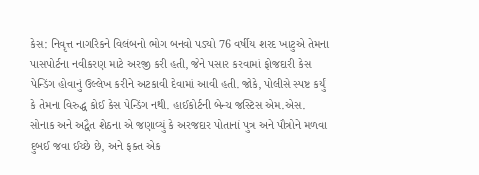કેસ: નિવૃત્ત નાગરિકને વિલંબનો ભોગ બનવો પડ્યો 76 વર્ષીય શરદ ખાટુએ તેમના પાસપોર્ટના નવીકરણ માટે અરજી કરી હતી, જેને પસાર કરવામાં ફોજદારી કેસ પેન્ડિંગ હોવાનું ઉલ્લેખ કરીને અટકાવી દેવામાં આવી હતી. જોકે, પોલીસે સ્પષ્ટ કર્યું કે તેમના વિરુદ્ધ કોઈ કેસ પેન્ડિંગ નથી. હાઈકોર્ટની બેન્ચ જસ્ટિસ એમ.એસ. સોનાક અને અદ્વૈત શેઠના એ જણાવ્યું કે અરજદાર પોતાનાં પુત્ર અને પૌત્રોને મળવા દુબઈ જવા ઈચ્છે છે, અને ફક્ત એક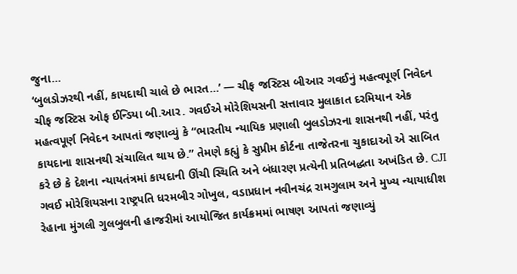જુના…
‘બુલડોઝરથી નહીં, કાયદાથી ચાલે છે ભારત…’ — ચીફ જસ્ટિસ બીઆર ગવઈનું મહત્વપૂર્ણ નિવેદન
ચીફ જસ્ટિસ ઓફ ઈન્ડિયા બી.આર. ગવઈએ મોરેશિયસની સત્તાવાર મુલાકાત દરમિયાન એક મહત્વપૂર્ણ નિવેદન આપતાં જણાવ્યું કે “ભારતીય ન્યાયિક પ્રણાલી બુલડોઝરના શાસનથી નહીં, પરંતુ કાયદાના શાસનથી સંચાલિત થાય છે.” તેમણે કહ્યું કે સુપ્રીમ કોર્ટના તાજેતરના ચુકાદાઓ એ સાબિત કરે છે કે દેશના ન્યાયતંત્રમાં કાયદાની ઊંચી સ્થિતિ અને બંધારણ પ્રત્યેની પ્રતિબદ્ધતા અખંડિત છે. CJI ગવઈ મોરેશિયસના રાષ્ટ્રપતિ ધરમબીર ગોખુલ, વડાપ્રધાન નવીનચંદ્ર રામગુલામ અને મુખ્ય ન્યાયાધીશ રેહાના મુંગલી ગુલબુલની હાજરીમાં આયોજિત કાર્યક્રમમાં ભાષણ આપતાં જણાવ્યું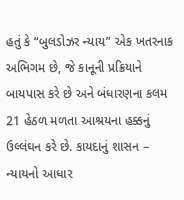હતું કે “બુલડોઝર ન્યાય” એક ખતરનાક અભિગમ છે, જે કાનૂની પ્રક્રિયાને બાયપાસ કરે છે અને બંધારણના કલમ 21 હેઠળ મળતા આશ્રયના હક્કનું ઉલ્લંઘન કરે છે. કાયદાનું શાસન – ન્યાયનો આધાર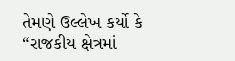તેમણે ઉલ્લેખ કર્યો કે “રાજકીય ક્ષેત્રમાં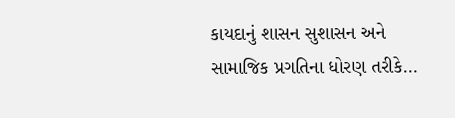કાયદાનું શાસન સુશાસન અને સામાજિક પ્રગતિના ધોરણ તરીકે…